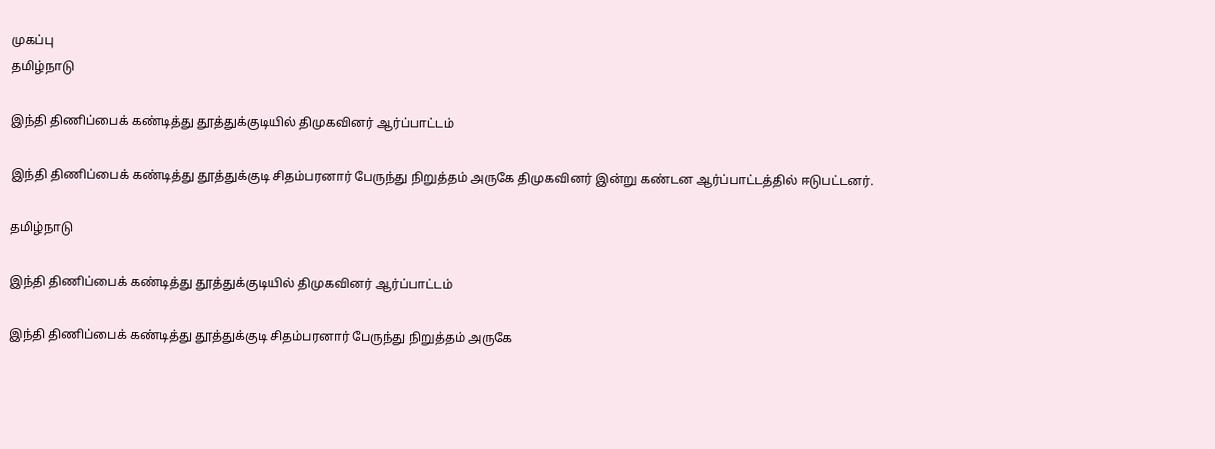முகப்பு
தமிழ்நாடு

இந்தி திணிப்பைக் கண்டித்து தூத்துக்குடியில் திமுகவினர் ஆர்ப்பாட்டம்

இந்தி திணிப்பைக் கண்டித்து தூத்துக்குடி சிதம்பரனார் பேருந்து நிறுத்தம் அருகே திமுகவினர் இன்று கண்டன ஆர்ப்பாட்டத்தில் ஈடுபட்டனர்.

தமிழ்நாடு

இந்தி திணிப்பைக் கண்டித்து தூத்துக்குடியில் திமுகவினர் ஆர்ப்பாட்டம்

இந்தி திணிப்பைக் கண்டித்து தூத்துக்குடி சிதம்பரனார் பேருந்து நிறுத்தம் அருகே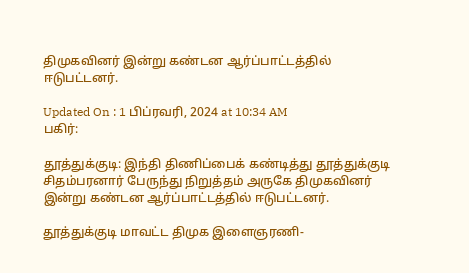திமுகவினர் இன்று கண்டன ஆர்ப்பாட்டத்தில் ஈடுபட்டனர்.

Updated On : 1 பிப்ரவரி, 2024 at 10:34 AM
பகிர்:

தூத்துக்குடி: இந்தி திணிப்பைக் கண்டித்து தூத்துக்குடி சிதம்பரனார் பேருந்து நிறுத்தம் அருகே திமுகவினர் இன்று கண்டன ஆர்ப்பாட்டத்தில் ஈடுபட்டனர்.

தூத்துக்குடி மாவட்ட திமுக இளைஞரணி-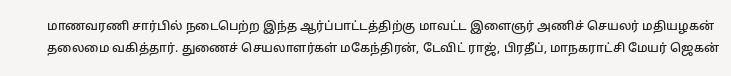மாணவரணி சார்பில் நடைபெற்ற இந்த ஆர்ப்பாட்டத்திற்கு மாவட்ட இளைஞர் அணிச் செயலர் மதியழகன் தலைமை வகித்தார். துணைச் செயலாளர்கள் மகேந்திரன், டேவிட் ராஜ், பிரதீப், மாநகராட்சி மேயர் ஜெகன்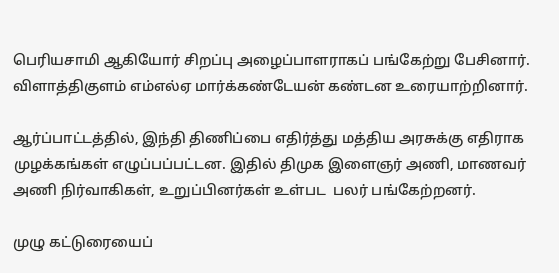பெரியசாமி ஆகியோர் சிறப்பு அழைப்பாளராகப் பங்கேற்று பேசினார். விளாத்திகுளம் எம்எல்ஏ மார்க்கண்டேயன் கண்டன உரையாற்றினார்.

ஆர்ப்பாட்டத்தில், இந்தி திணிப்பை எதிர்த்து மத்திய அரசுக்கு எதிராக முழக்கங்கள் எழுப்பப்பட்டன. இதில் திமுக இளைஞர் அணி, மாணவர் அணி நிர்வாகிகள், உறுப்பினர்கள் உள்பட  பலர் பங்கேற்றனர்.

முழு கட்டுரையைப்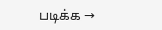படிக்க →